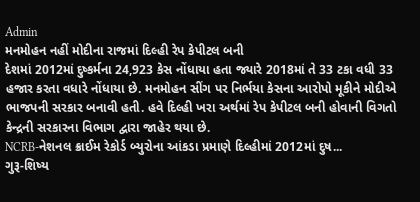Admin
મનમોહન નહીં મોદીના રાજમાં દિલ્હી રેપ કેપીટલ બની
દેશમાં 2012માં દુષ્કર્મના 24,923 કેસ નોંધાયા હતા જ્યારે 2018માં તે 33 ટકા વધી 33 હજાર કરતા વધારે નોંધાયા છે. મનમોહન સીંગ પર નિર્ભયા કેસના આરોપો મૂકીને મોદીએ ભાજપની સરકાર બનાવી હતી. હવે દિલ્હી ખરા અર્થમાં રેપ કેપીટલ બની હોવાની વિગતો કેન્દ્રની સરકારના વિભાગ દ્વારા જાહેર થયા છે.
NCRB-નેશનલ ક્રાઈમ રેકોર્ડ બ્યુરોના આંકડા પ્રમાણે દિલ્હીમાં 2012માં દુષ...
ગુરૂ-શિષ્ય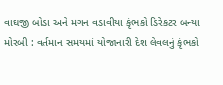વાઘજી બોડા અને મગન વડાવીયા કૃંભકો ડિરેકટર બન્યા
મોરબી : વર્તમાન સમયમાં યોજાનારી દેશ લેવલનું કૃંભકો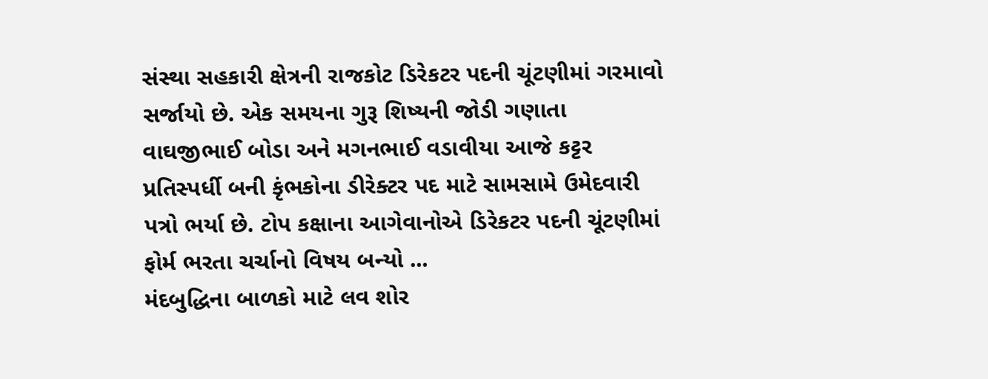સંસ્થા સહકારી ક્ષેત્રની રાજકોટ ડિરેકટર પદની ચૂંટણીમાં ગરમાવો સર્જાયો છે. એક સમયના ગુરૂ શિષ્યની જોડી ગણાતા વાઘજીભાઈ બોડા અને મગનભાઈ વડાવીયા આજે કટ્ટર પ્રતિસ્પર્ધી બની કૃંભકોના ડીરેક્ટર પદ માટે સામસામે ઉમેદવારી પત્રો ભર્યા છે. ટોપ કક્ષાના આગેવાનોએ ડિરેકટર પદની ચૂંટણીમાં ફોર્મ ભરતા ચર્ચાનો વિષય બન્યો ...
મંદબુદ્ધિના બાળકો માટે લવ શોર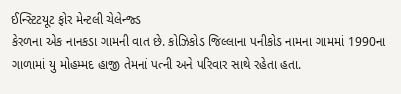ઈન્સ્ટિટયૂટ ફોર મેન્ટલી ચેલેન્જ્ડ
કેરળના એક નાનકડા ગામની વાત છે. કોઝિકોડ જિલ્લાના પનીકોડ નામના ગામમાં 1990ના ગાળામાં યુ મોહમ્મદ હાજી તેમનાં પત્ની અને પરિવાર સાથે રહેતા હતા.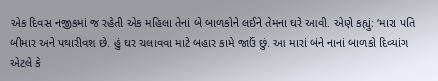એક દિવસ નજીકમાં જ રહેતી એક મહિલા તેનાં બે બાળકોને લઈને તેમના ઘરે આવી. એણે કહ્યું: ‘મારા પતિ બીમાર અને પથારીવશ છે. હું ઘર ચલાવવા માટે બહાર કામે જાઉં છું. આ મારાં બંને નાનાં બાળકો દિવ્યાંગ એટલે કે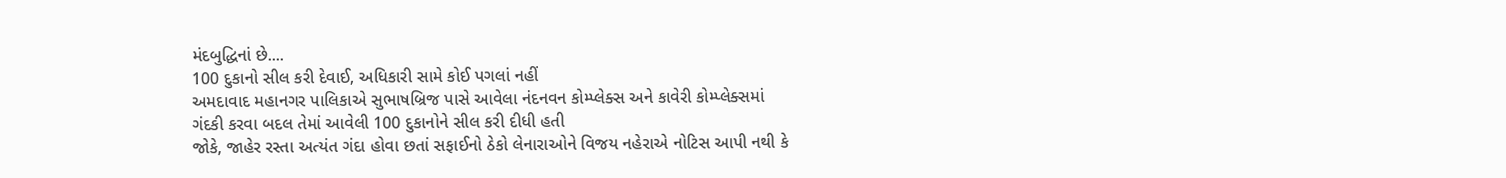મંદબુદ્ધિનાં છે....
100 દુકાનો સીલ કરી દેવાઈ, અધિકારી સામે કોઈ પગલાં નહીં
અમદાવાદ મહાનગર પાલિકાએ સુભાષબ્રિજ પાસે આવેલા નંદનવન કોમ્પ્લેક્સ અને કાવેરી કોમ્પ્લેક્સમાં ગંદકી કરવા બદલ તેમાં આવેલી 100 દુકાનોને સીલ કરી દીધી હતી
જોકે, જાહેર રસ્તા અત્યંત ગંદા હોવા છતાં સફાઈનો ઠેકો લેનારાઓને વિજય નહેરાએ નોટિસ આપી નથી કે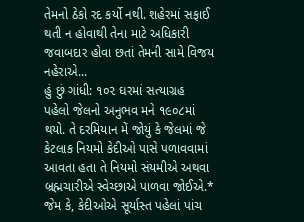તેમનો ઠેકો રદ કર્યો નથી. શહેરમાં સફાઈ થતી ન હોવાથી તેના માટે અધિકારી જવાબદાર હોવા છતાં તેમની સામે વિજય નહેરાએ...
હું છું ગાંધી: ૧૦૨ ઘરમાં સત્યાગ્રહ
પહેલો જેલનો અનુભવ મને ૧૯૦૮માં થયો. તે દરમિયાન મેં જોયું કે જેલમાં જે કેટલાક નિયમો કેદીઓ પાસે પળાવવામાં આવતા હતા તે નિયમો સંયમીએ અથવા બ્રહ્મચારીએ સ્વેચ્છાએ પાળવા જોઈએ.* જેમ કે, કેદીઓએ સૂર્યાસ્ત પહેલાં પાંચ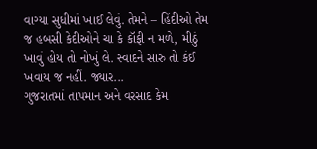વાગ્યા સુધીમાં ખાઈ લેવું. તેમને – હિંદીઓ તેમ જ હબસી કેદીઓને ચા કે કૉફી ન મળે, મીઠું ખાવું હોય તો નોખું લે. સ્વાદને સારુ તો કંઈ ખવાય જ નહીં. જ્યાર...
ગુજરાતમાં તાપમાન અને વરસાદ કેમ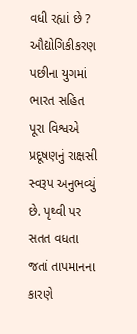વધી રહ્યાં છે ?
ઔદ્યોગિકીકરણ પછીના યુગમાં ભારત સહિત પૂરા વિશ્વએ પ્રદૂષણનું રાક્ષસી સ્વરૂપ અનુભવ્યું છે. પૃથ્વી પર સતત વધતા જતાં તાપમાનના કારણે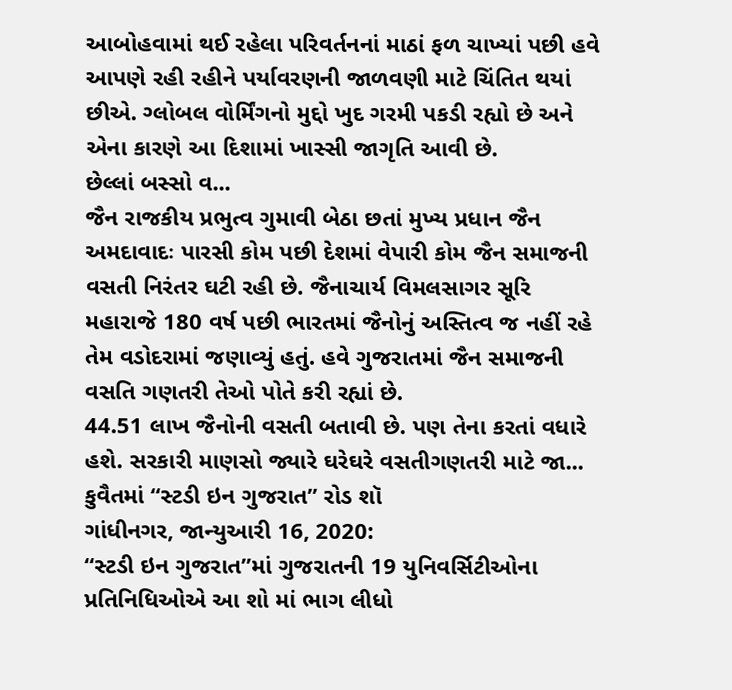આબોહવામાં થઈ રહેલા પરિવર્તનનાં માઠાં ફળ ચાખ્યાં પછી હવે આપણે રહી રહીને પર્યાવરણની જાળવણી માટે ચિંતિત થયાં છીએ. ગ્લોબલ વોર્મિંગનો મુદ્દો ખુદ ગરમી પકડી રહ્યો છે અને એના કારણે આ દિશામાં ખાસ્સી જાગૃતિ આવી છે.
છેલ્લાં બસ્સો વ...
જૈન રાજકીય પ્રભુત્વ ગુમાવી બેઠા છતાં મુખ્ય પ્રધાન જૈન
અમદાવાદઃ પારસી કોમ પછી દેશમાં વેપારી કોમ જૈન સમાજની વસતી નિરંતર ઘટી રહી છે. જૈનાચાર્ય વિમલસાગર સૂરિ મહારાજે 180 વર્ષ પછી ભારતમાં જૈનોનું અસ્તિત્વ જ નહીં રહે તેમ વડોદરામાં જણાવ્યું હતું. હવે ગુજરાતમાં જૈન સમાજની વસતિ ગણતરી તેઓ પોતે કરી રહ્યાં છે.
44.51 લાખ જૈનોની વસતી બતાવી છે. પણ તેના કરતાં વધારે હશે. સરકારી માણસો જ્યારે ઘરેઘરે વસતીગણતરી માટે જા...
કુવૈતમાં “સ્ટડી ઇન ગુજરાત” રોડ શૉ
ગાંધીનગર, જાન્યુઆરી 16, 2020:
“સ્ટડી ઇન ગુજરાત”માં ગુજરાતની 19 યુનિવર્સિટીઓના પ્રતિનિધિઓએ આ શો માં ભાગ લીધો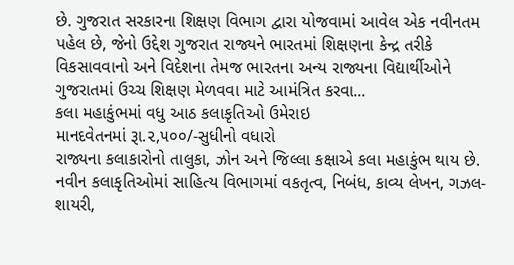છે. ગુજરાત સરકારના શિક્ષણ વિભાગ દ્વારા યોજવામાં આવેલ એક નવીનતમ પહેલ છે, જેનો ઉદ્દેશ ગુજરાત રાજ્યને ભારતમાં શિક્ષણના કેન્દ્ર તરીકે વિકસાવવાનો અને વિદેશના તેમજ ભારતના અન્ય રાજ્યના વિદ્યાર્થીઓને ગુજરાતમાં ઉચ્ચ શિક્ષણ મેળવવા માટે આમંત્રિત કરવા...
કલા મહાકુંભમાં વધુ આઠ કલાકૃતિઓ ઉમેરાઇ
માનદવેતનમાં રૂા.૨,૫૦૦/-સુધીનો વધારો
રાજ્યના કલાકારોનો તાલુકા, ઝોન અને જિલ્લા કક્ષાએ કલા મહાકુંભ થાય છે. નવીન કલાકૃતિઓમાં સાહિત્ય વિભાગમાં વકતૃત્વ, નિબંધ, કાવ્ય લેખન, ગઝલ-શાયરી,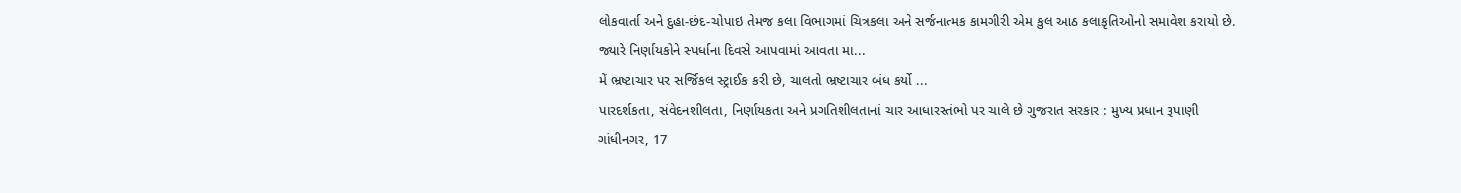લોકવાર્તા અને દુહા-છંદ-ચોપાઇ તેમજ કલા વિભાગમાં ચિત્રકલા અને સર્જનાત્મક કામગીરી એમ કુલ આઠ કલાકૃતિઓનો સમાવેશ કરાયો છે.
જ્યારે નિર્ણાયકોને સ્પર્ધાના દિવસે આપવામાં આવતા મા...
મેં ભ્રષ્ટાચાર પર સર્જિકલ સ્ટ્રાઈક કરી છે, ચાલતો ભ્રષ્ટાચાર બંધ કર્યો ...
પારદર્શકતા, સંવેદનશીલતા, નિર્ણાયકતા અને પ્રગતિશીલતાનાં ચાર આધારસ્તંભો પર ચાલે છે ગુજરાત સરકાર : મુખ્ય પ્રધાન રૂપાણી
ગાંધીનગર, 17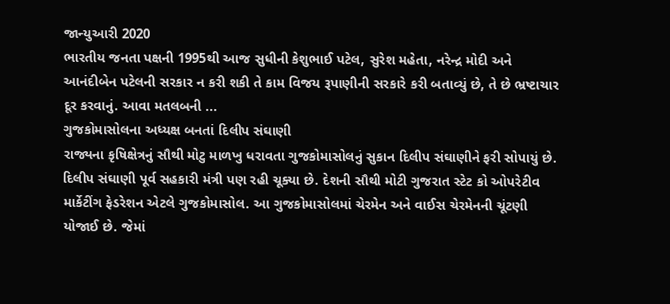જાન્યુઆરી 2020
ભારતીય જનતા પક્ષની 1995થી આજ સુધીની કેશુભાઈ પટેલ, સુરેશ મહેતા, નરેન્દ્ર મોદી અને આનંદીબેન પટેલની સરકાર ન કરી શકી તે કામ વિજય રૂપાણીની સરકારે કરી બતાવ્યું છે, તે છે ભ્રષ્ટાચાર દૂર કરવાનું. આવા મતલબની ...
ગુજકોમાસોલના અધ્યક્ષ બનતાં દિલીપ સંઘાણી
રાજ્યના કૃષિક્ષેત્રનું સૌથી મોટુ માળખુ ધરાવતા ગુજકોમાસોલનું સુકાન દિલીપ સંઘાણીને ફરી સોપાયું છે. દિલીપ સંઘાણી પૂર્વ સહકારી મંત્રી પણ રહી ચૂક્યા છે. દેશની સૌથી મોટી ગુજરાત સ્ટેટ કો ઓપરેટીવ માર્કેટીંગ ફેડરેશન એટલે ગુજકોમાસોલ. આ ગુજકોમાસોલમાં ચેરમેન અને વાઈસ ચેરમેનની ચૂંટણી યોજાઈ છે. જેમાં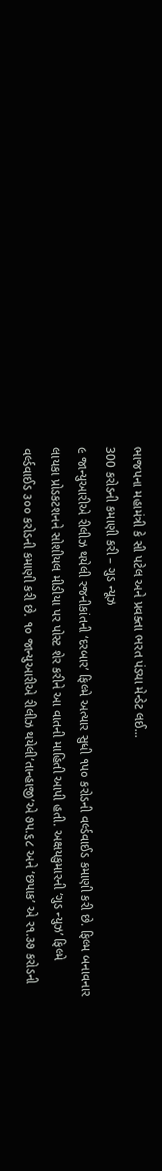ભાજપના મહામંત્રી કે સી પટેલ અને પ્રવક્તા ભરત પંડ્યા મેન્ડેટ લઈ...
300 કરોડની કમાણી કરી – ગુડ ન્યૂઝ
૯ જાન્યુઆરીએ રીલીઝ થયેલી રજનીકાંતની ‘દરબાર’ ફિલ્મે અત્યાર સુધી ૧પ૦ કરોડની વર્લ્ડવાઈડ કમાણી કરી છે. ફિલ્મ બનાવનાર લાયકા પ્રોડકટશનને સોશીયલ મીડીયા પર પોસ્ટ શેર કરીને આ વાતની માહિતી આપી હતી. અક્ષયકુમારની ‘ગુડ ન્યુઝ’ ફિલ્મે વર્લ્ડવાઈડ ૩૦૦ કરોડની કમાણી કરી છે. ૧૦ જાન્યુઆરીએ રીલીઝ થયેલી‘તાન્હાજી’એ ૭પ.૬૮ અને ‘છપાક’ એ ર૧.૩૭ કરોડની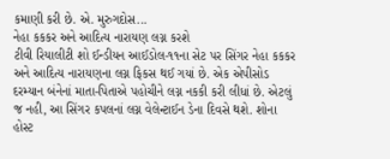કમાણી કરી છે. એ. મુરુગદોસ...
નેહા કકકર અને આદિત્ય નારાયણ લગ્ન કરશે
ટીવી રિયાલીટી શો ઈન્ડીયન આઈડોલ-૧૧ના સેટ પર સિંગર નેહા કકકર અને આદિત્ય નારાયણના લગ્ન ફિકસ થઈ ગયાં છે. એક એપીસોડ દરમ્યાન બંનેનાં માતા-પિતાએ પહોચીને લગ્ન નકકી કરી લીધાં છે. એટલું જ નહી, આ સિંગર કપલનાં લગ્ન વેલેન્ટાઈન ડેના દિવસે થશે. શોના હોસ્ટ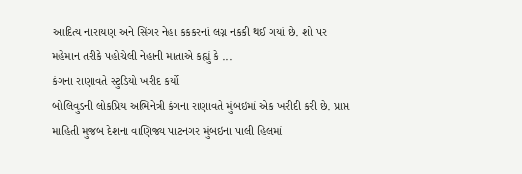આદિત્ય નારાયણ અને સિંગર નેહા કકકરનાં લગ્ન નકકી થઈ ગયાં છે. શો પર મહેમાન તરીકે પહોચેલી નેહાની માતાએ કહ્યું કે ...
કંગના રાણાવતે સ્ટુડિયો ખરીદ કર્યો
બોલિવુડની લોકપ્રિય અભિનેત્રી કંગના રાણાવતે મુંબઇમાં એક ખરીદી કરી છે. પ્રાપ્ત માહિતી મુજબ દેશના વાણિજ્ય પાટનગર મુંબઇના પાલી હિલમાં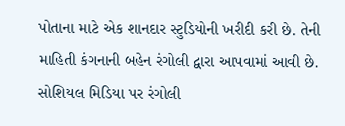પોતાના માટે એક શાનદાર સ્ટુડિયોની ખરીદી કરી છે. તેની માહિતી કંગનાની બહેન રંગોલી દ્વારા આપવામાં આવી છે. સોશિયલ મિડિયા પર રંગોલી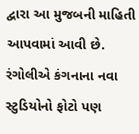દ્વારા આ મુજબની માહિતી આપવામાં આવી છે. રંગોલીએ કંગનાના નવા સ્ટુડિયોનો ફોટો પણ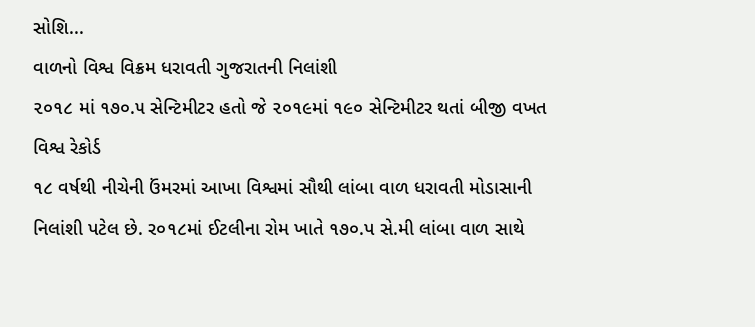સોશિ...
વાળનો વિશ્વ વિક્રમ ધરાવતી ગુજરાતની નિલાંશી
૨૦૧૮ માં ૧૭૦.૫ સેન્ટિમીટર હતો જે ૨૦૧૯માં ૧૯૦ સેન્ટિમીટર થતાં બીજી વખત વિશ્વ રેકોર્ડ
૧૮ વર્ષથી નીચેની ઉંમરમાં આખા વિશ્વમાં સૌથી લાંબા વાળ ધરાવતી મોડાસાની નિલાંશી પટેલ છે. ર૦૧૮માં ઈટલીના રોમ ખાતે ૧૭૦.પ સે.મી લાંબા વાળ સાથે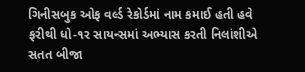ગિનીસબુક ઓફ વર્લ્ડ રેકોર્ડમાં નામ કમાઈ હતી હવે ફરીથી ધો-૧ર સાયન્સમાં અભ્યાસ કરતી નિલાંશીએ સતત બીજા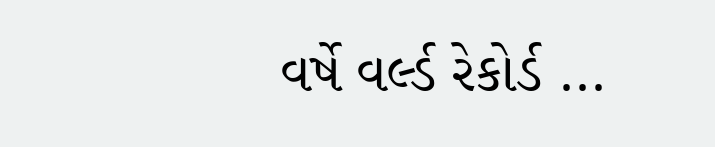વર્ષે વર્લ્ડ રેકોર્ડ ...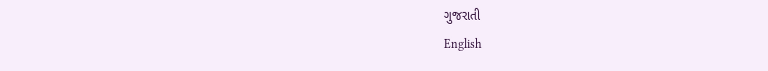ગુજરાતી
English